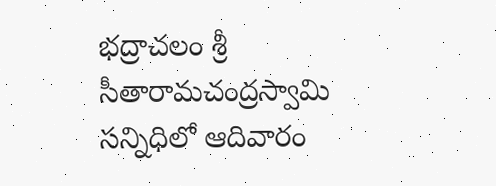భద్రాచలం శ్రీ సీతారామచంద్రస్వామి సన్నిధిలో ఆదివారం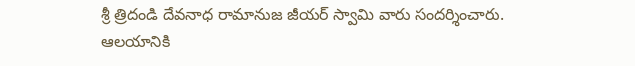శ్రీ త్రిదండి దేవనాధ రామానుజ జీయర్ స్వామి వారు సందర్శించారు. ఆలయానికి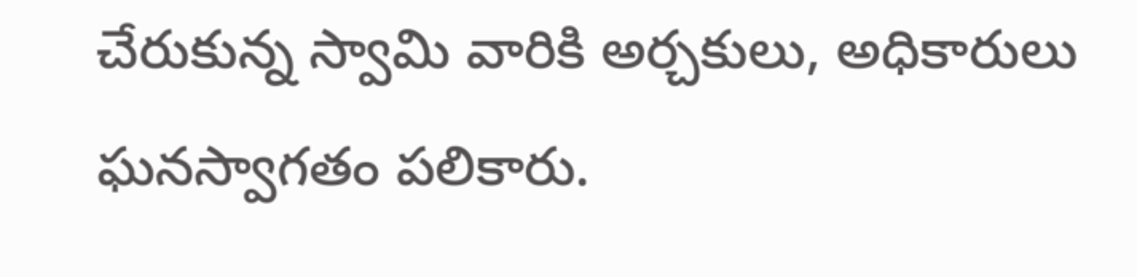చేరుకున్న స్వామి వారికి అర్చకులు, అధికారులు ఘనస్వాగతం పలికారు.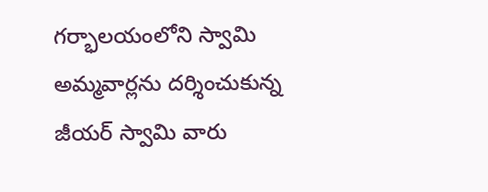గర్భాలయంలోని స్వామి అమ్మవార్లను దర్శించుకున్న జీయర్ స్వామి వారు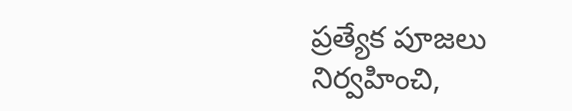ప్రత్యేక పూజలు నిర్వహించి,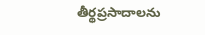తీర్థప్రసాదాలను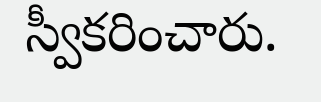స్వీకరించారు.